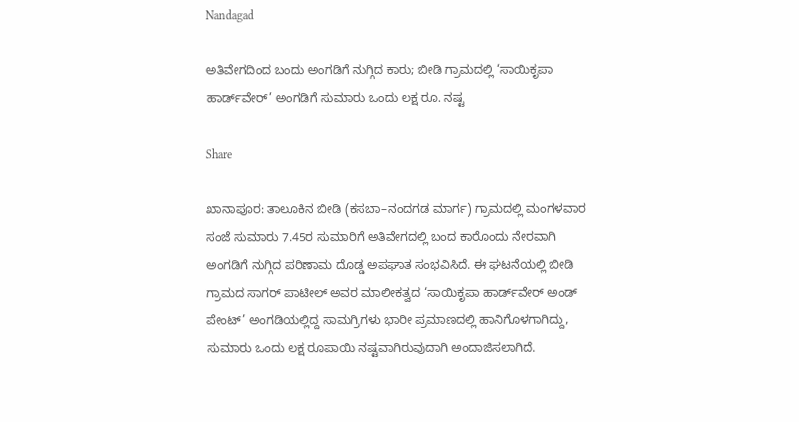Nandagad

ಅತಿವೇಗದಿಂದ ಬಂದು ಅಂಗಡಿಗೆ ನುಗ್ಗಿದ ಕಾರು; ಬೀಡಿ ಗ್ರಾಮದಲ್ಲಿ ‘ಸಾಯಿಕೃಪಾ ಹಾರ್ಡ್‌ವೇರ್’ ಅಂಗಡಿಗೆ ಸುಮಾರು ಒಂದು ಲಕ್ಷ ರೂ. ನಷ್ಟ

Share

ಖಾನಾಪೂರ: ತಾಲೂಕಿನ ಬೀಡಿ (ಕಸಬಾ–ನಂದಗಡ ಮಾರ್ಗ) ಗ್ರಾಮದಲ್ಲಿ ಮಂಗಳವಾರ ಸಂಜೆ ಸುಮಾರು 7.45ರ ಸುಮಾರಿಗೆ ಅತಿವೇಗದಲ್ಲಿ ಬಂದ ಕಾರೊಂದು ನೇರವಾಗಿ ಅಂಗಡಿಗೆ ನುಗ್ಗಿದ ಪರಿಣಾಮ ದೊಡ್ಡ ಅಪಘಾತ ಸಂಭವಿಸಿದೆ. ಈ ಘಟನೆಯಲ್ಲಿ ಬೀಡಿ ಗ್ರಾಮದ ಸಾಗರ್ ಪಾಟೀಲ್ ಅವರ ಮಾಲೀಕತ್ವದ ‘ಸಾಯಿಕೃಪಾ ಹಾರ್ಡ್‌ವೇರ್ ಅಂಡ್ ಪೇಂಟ್’ ಅಂಗಡಿಯಲ್ಲಿದ್ದ ಸಾಮಗ್ರಿಗಳು ಭಾರೀ ಪ್ರಮಾಣದಲ್ಲಿ ಹಾನಿಗೊಳಗಾಗಿದ್ದು, ಸುಮಾರು ಒಂದು ಲಕ್ಷ ರೂಪಾಯಿ ನಷ್ಟವಾಗಿರುವುದಾಗಿ ಅಂದಾಜಿಸಲಾಗಿದೆ.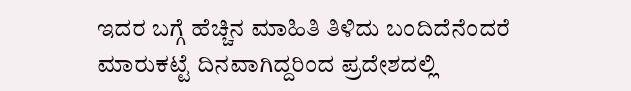ಇದರ ಬಗ್ಗೆ ಹೆಚ್ಚಿನ ಮಾಹಿತಿ ತಿಳಿದು ಬಂದಿದೆನೆಂದರೆ ಮಾರುಕಟ್ಟೆ ದಿನವಾಗಿದ್ದರಿಂದ ಪ್ರದೇಶದಲ್ಲಿ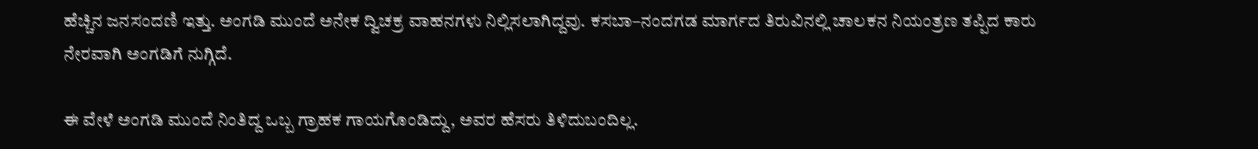ಹೆಚ್ಚಿನ ಜನಸಂದಣಿ ಇತ್ತು. ಅಂಗಡಿ ಮುಂದೆ ಅನೇಕ ದ್ವಿಚಕ್ರ ವಾಹನಗಳು ನಿಲ್ಲಿಸಲಾಗಿದ್ದವು. ಕಸಬಾ–ನಂದಗಡ ಮಾರ್ಗದ ತಿರುವಿನಲ್ಲಿ ಚಾಲಕನ ನಿಯಂತ್ರಣ ತಪ್ಪಿದ ಕಾರು ನೇರವಾಗಿ ಅಂಗಡಿಗೆ ನುಗ್ಗಿದೆ.

ಈ ವೇಳೆ ಅಂಗಡಿ ಮುಂದೆ ನಿಂತಿದ್ದ ಒಬ್ಬ ಗ್ರಾಹಕ ಗಾಯಗೊಂಡಿದ್ದು, ಅವರ ಹೆಸರು ತಿಳಿದುಬಂದಿಲ್ಲ.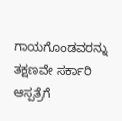ಗಾಯಗೊಂಡವರನ್ನು ತಕ್ಷಣವೇ ಸರ್ಕಾರಿ ಆಸ್ಪತ್ರೆಗೆ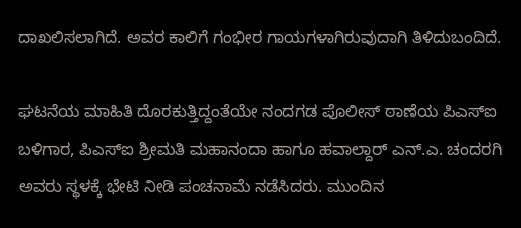ದಾಖಲಿಸಲಾಗಿದೆ. ಅವರ ಕಾಲಿಗೆ ಗಂಭೀರ ಗಾಯಗಳಾಗಿರುವುದಾಗಿ ತಿಳಿದುಬಂದಿದೆ.

ಘಟನೆಯ ಮಾಹಿತಿ ದೊರಕುತ್ತಿದ್ದಂತೆಯೇ ನಂದಗಡ ಪೊಲೀಸ್ ಠಾಣೆಯ ಪಿಎಸ್‌ಐ ಬಳಿಗಾರ, ಪಿಎಸ್‌ಐ ಶ್ರೀಮತಿ ಮಹಾನಂದಾ ಹಾಗೂ ಹವಾಲ್ದಾರ್ ಎನ್.ಎ. ಚಂದರಗಿ ಅವರು ಸ್ಥಳಕ್ಕೆ ಭೇಟಿ ನೀಡಿ ಪಂಚನಾಮೆ ನಡೆಸಿದರು. ಮುಂದಿನ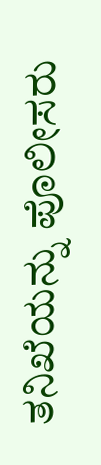ತನಿಖೆಯನ್ನು ಪೊಲೀಸರು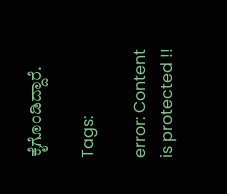ಕೈಗೊಂಡಿದ್ದಾರೆ.

Tags:

error: Content is protected !!